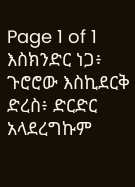Page 1 of 1
እስክንድር ነጋ፥ ጉሮሮው እስኪደርቅ ድረስ፥ ድርድር አላደረግኩም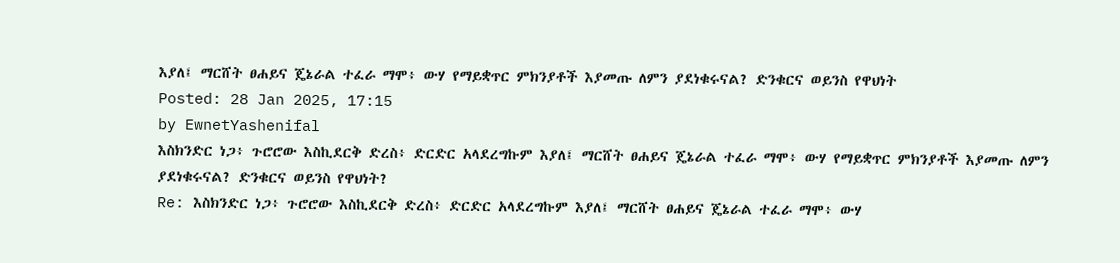እያለ፤ ማርሸት ፀሐይና ጄኔራል ተፈራ ማሞ፥ ውሃ የማይቋጥር ምክንያቶች እያመጡ ለምን ያደነቁሩናል? ድንቁርና ወይንስ የዋህነት
Posted: 28 Jan 2025, 17:15
by EwnetYashenifal
እስክንድር ነጋ፥ ጉሮሮው እስኪደርቅ ድረስ፥ ድርድር አላደረግኩም እያለ፤ ማርሸት ፀሐይና ጄኔራል ተፈራ ማሞ፥ ውሃ የማይቋጥር ምክንያቶች እያመጡ ለምን ያደነቁሩናል? ድንቁርና ወይንስ የዋህነት?
Re: እስክንድር ነጋ፥ ጉሮሮው እስኪደርቅ ድረስ፥ ድርድር አላደረግኩም እያለ፤ ማርሸት ፀሐይና ጄኔራል ተፈራ ማሞ፥ ውሃ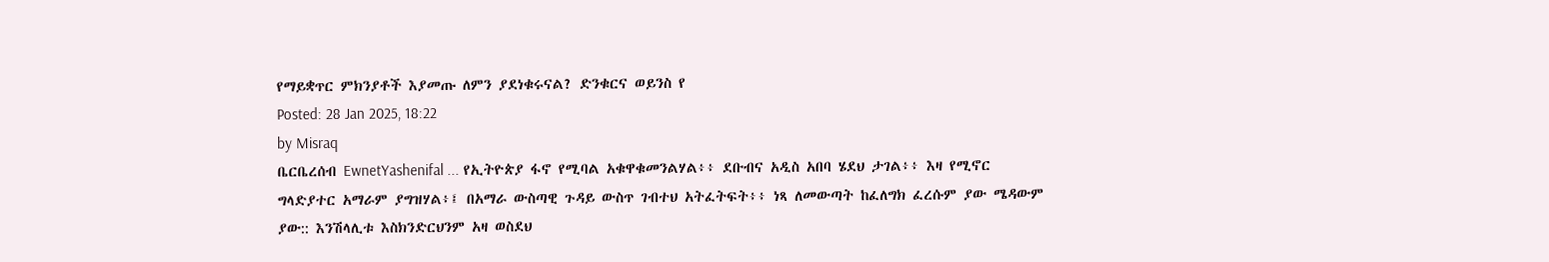የማይቋጥር ምክንያቶች እያመጡ ለምን ያደነቁሩናል? ድንቁርና ወይንስ የ
Posted: 28 Jan 2025, 18:22
by Misraq
ቤርቤረሰብ EwnetYashenifal ... የኢትዮጵያ ፋኖ የሚባል አቁዋቁመንልሃል፥፥ ደቡብና አዲስ አበባ ሄደህ ታገል፥፥ እዛ የሚኖር ግላድያተር አማራም ያግዝሃል፥፤ በአማራ ውስጣዊ ጉዳይ ውስጥ ገብተህ አትፈትፍት፥፥ ነጻ ለመውጣት ከፈለግክ ፈረሱም ያው ሜዳውም ያው:: እንሽላሊቱ እስክንድርህንም አዛ ወስደህ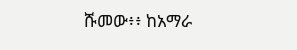ሹመው፥፥ ከአማራ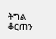ትግል ቆርጠን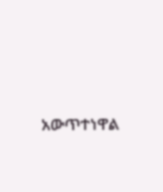አውጥተነዋል